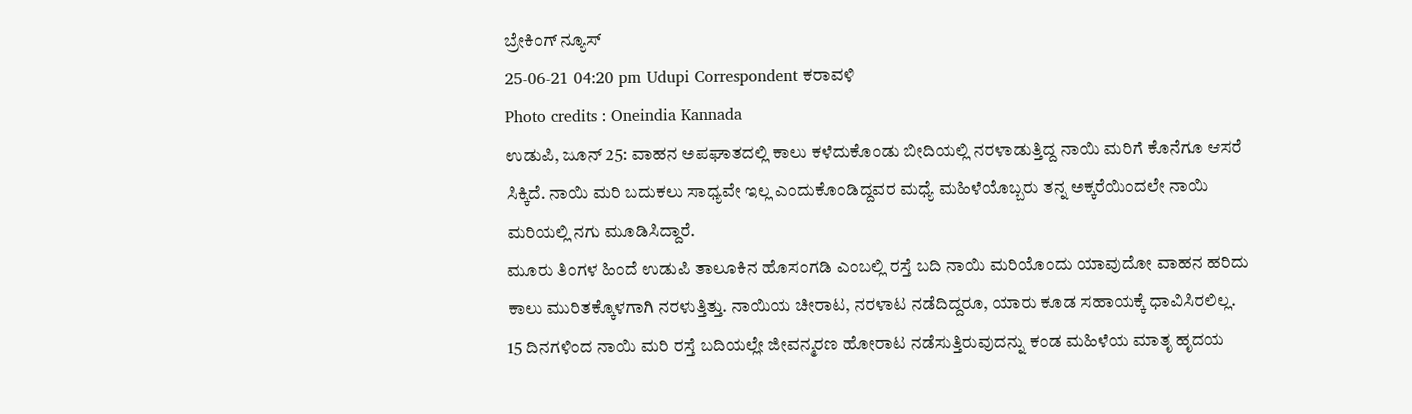ಬ್ರೇಕಿಂಗ್ ನ್ಯೂಸ್
25-06-21 04:20 pm Udupi Correspondent ಕರಾವಳಿ
Photo credits : Oneindia Kannada
ಉಡುಪಿ, ಜೂನ್ 25: ವಾಹನ ಅಪಘಾತದಲ್ಲಿ ಕಾಲು ಕಳೆದುಕೊಂಡು ಬೀದಿಯಲ್ಲಿ ನರಳಾಡುತ್ತಿದ್ದ ನಾಯಿ ಮರಿಗೆ ಕೊನೆಗೂ ಆಸರೆ ಸಿಕ್ಕಿದೆ. ನಾಯಿ ಮರಿ ಬದುಕಲು ಸಾಧ್ಯವೇ ಇಲ್ಲ ಎಂದುಕೊಂಡಿದ್ದವರ ಮಧ್ಯೆ ಮಹಿಳೆಯೊಬ್ಬರು ತನ್ನ ಅಕ್ಕರೆಯಿಂದಲೇ ನಾಯಿ ಮರಿಯಲ್ಲಿ ನಗು ಮೂಡಿಸಿದ್ದಾರೆ.
ಮೂರು ತಿಂಗಳ ಹಿಂದೆ ಉಡುಪಿ ತಾಲೂಕಿನ ಹೊಸಂಗಡಿ ಎಂಬಲ್ಲಿ ರಸ್ತೆ ಬದಿ ನಾಯಿ ಮರಿಯೊಂದು ಯಾವುದೋ ವಾಹನ ಹರಿದು ಕಾಲು ಮುರಿತಕ್ಕೊಳಗಾಗಿ ನರಳುತ್ತಿತ್ತು. ನಾಯಿಯ ಚೀರಾಟ, ನರಳಾಟ ನಡೆದಿದ್ದರೂ, ಯಾರು ಕೂಡ ಸಹಾಯಕ್ಕೆ ಧಾವಿಸಿರಲಿಲ್ಲ.
15 ದಿನಗಳಿಂದ ನಾಯಿ ಮರಿ ರಸ್ತೆ ಬದಿಯಲ್ಲೇ ಜೀವನ್ಮರಣ ಹೋರಾಟ ನಡೆಸುತ್ತಿರುವುದನ್ನು ಕಂಡ ಮಹಿಳೆಯ ಮಾತೃ ಹೃದಯ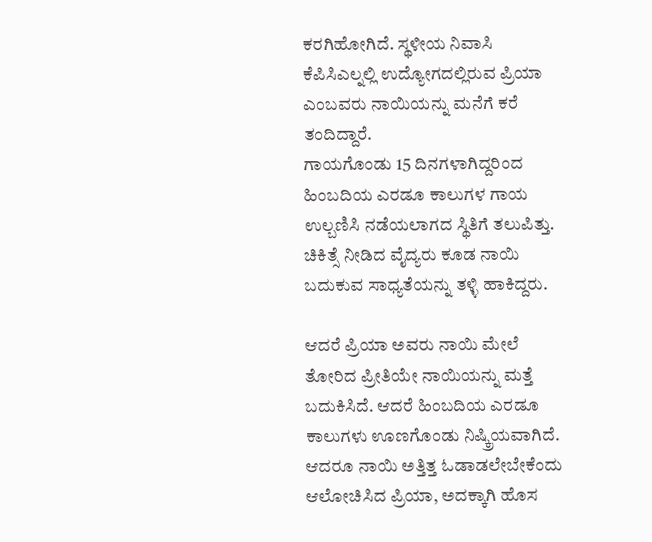ಕರಗಿಹೋಗಿದೆ. ಸ್ಥಳೀಯ ನಿವಾಸಿ ಕೆಪಿಸಿಎಲ್ನಲ್ಲಿ ಉದ್ಯೋಗದಲ್ಲಿರುವ ಪ್ರಿಯಾ ಎಂಬವರು ನಾಯಿಯನ್ನು ಮನೆಗೆ ಕರೆ ತಂದಿದ್ದಾರೆ.
ಗಾಯಗೊಂಡು 15 ದಿನಗಳಾಗಿದ್ದರಿಂದ ಹಿಂಬದಿಯ ಎರಡೂ ಕಾಲುಗಳ ಗಾಯ ಉಲ್ಬಣಿಸಿ ನಡೆಯಲಾಗದ ಸ್ಥಿತಿಗೆ ತಲುಪಿತ್ತು. ಚಿಕಿತ್ಸೆ ನೀಡಿದ ವೈದ್ಯರು ಕೂಡ ನಾಯಿ ಬದುಕುವ ಸಾಧ್ಯತೆಯನ್ನು ತಳ್ಳಿ ಹಾಕಿದ್ದರು.

ಆದರೆ ಪ್ರಿಯಾ ಅವರು ನಾಯಿ ಮೇಲೆ ತೋರಿದ ಪ್ರೀತಿಯೇ ನಾಯಿಯನ್ನು ಮತ್ತೆ ಬದುಕಿಸಿದೆ. ಆದರೆ ಹಿಂಬದಿಯ ಎರಡೂ ಕಾಲುಗಳು ಊಣಗೊಂಡು ನಿಷ್ಕ್ರಿಯವಾಗಿದೆ. ಆದರೂ ನಾಯಿ ಅತ್ತಿತ್ತ ಓಡಾಡಲೇಬೇಕೆಂದು ಆಲೋಚಿಸಿದ ಪ್ರಿಯಾ, ಅದಕ್ಕಾಗಿ ಹೊಸ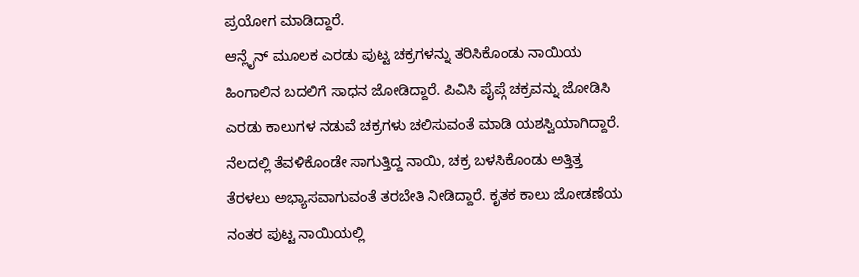ಪ್ರಯೋಗ ಮಾಡಿದ್ದಾರೆ.
ಆನ್ಲೈನ್ ಮೂಲಕ ಎರಡು ಪುಟ್ಟ ಚಕ್ರಗಳನ್ನು ತರಿಸಿಕೊಂಡು ನಾಯಿಯ ಹಿಂಗಾಲಿನ ಬದಲಿಗೆ ಸಾಧನ ಜೋಡಿದ್ದಾರೆ. ಪಿವಿಸಿ ಪೈಪ್ಗೆ ಚಕ್ರವನ್ನು ಜೋಡಿಸಿ ಎರಡು ಕಾಲುಗಳ ನಡುವೆ ಚಕ್ರಗಳು ಚಲಿಸುವಂತೆ ಮಾಡಿ ಯಶಸ್ವಿಯಾಗಿದ್ದಾರೆ.
ನೆಲದಲ್ಲಿ ತೆವಳಿಕೊಂಡೇ ಸಾಗುತ್ತಿದ್ದ ನಾಯಿ, ಚಕ್ರ ಬಳಸಿಕೊಂಡು ಅತ್ತಿತ್ತ ತೆರಳಲು ಅಭ್ಯಾಸವಾಗುವಂತೆ ತರಬೇತಿ ನೀಡಿದ್ದಾರೆ. ಕೃತಕ ಕಾಲು ಜೋಡಣೆಯ ನಂತರ ಪುಟ್ಟ ನಾಯಿಯಲ್ಲಿ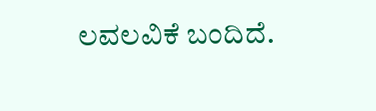ಲವಲವಿಕೆ ಬಂದಿದೆ.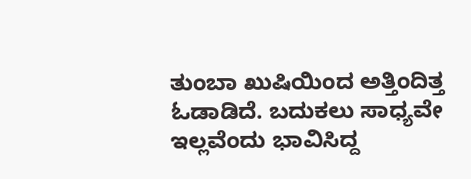ತುಂಬಾ ಖುಷಿಯಿಂದ ಅತ್ತಿಂದಿತ್ತ ಓಡಾಡಿದೆ. ಬದುಕಲು ಸಾಧ್ಯವೇ ಇಲ್ಲವೆಂದು ಭಾವಿಸಿದ್ದ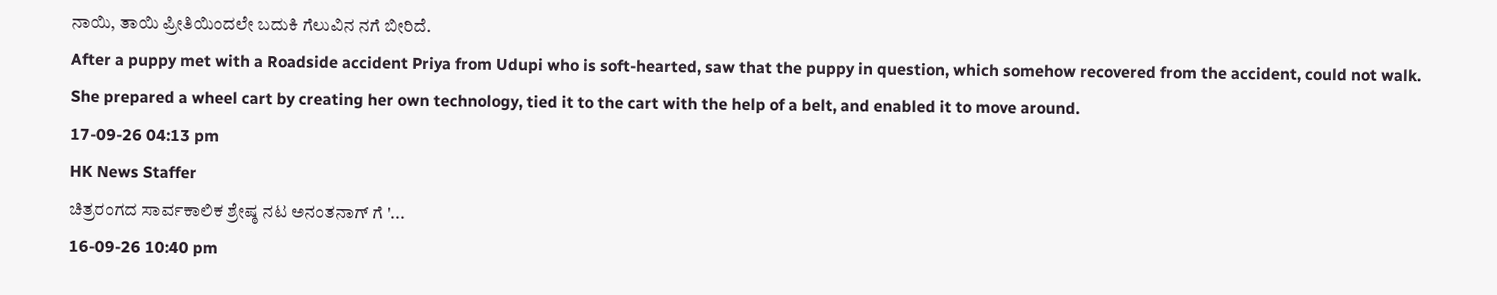ನಾಯಿ, ತಾಯಿ ಪ್ರೀತಿಯಿಂದಲೇ ಬದುಕಿ ಗೆಲುವಿನ ನಗೆ ಬೀರಿದೆ.
After a puppy met with a Roadside accident Priya from Udupi who is soft-hearted, saw that the puppy in question, which somehow recovered from the accident, could not walk. She prepared a wheel cart by creating her own technology, tied it to the cart with the help of a belt, and enabled it to move around.
17-09-26 04:13 pm
HK News Staffer
ಚಿತ್ರರಂಗದ ಸಾರ್ವಕಾಲಿಕ ಶ್ರೇಷ್ಠ ನಟ ಅನಂತನಾಗ್ ಗೆ '...
16-09-26 10:40 pm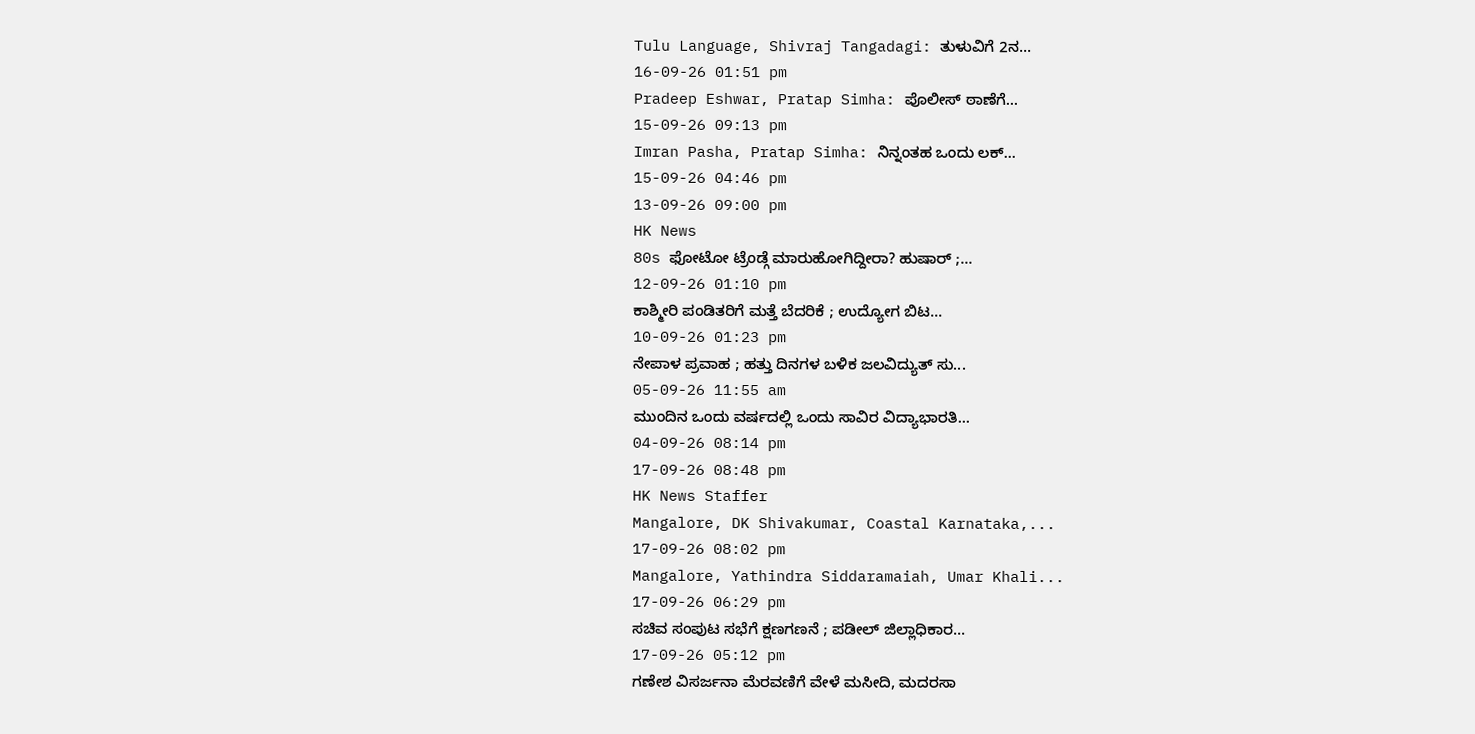Tulu Language, Shivraj Tangadagi: ತುಳುವಿಗೆ 2ನ...
16-09-26 01:51 pm
Pradeep Eshwar, Pratap Simha: ಪೊಲೀಸ್ ಠಾಣೆಗೆ...
15-09-26 09:13 pm
Imran Pasha, Pratap Simha: ನಿನ್ನಂತಹ ಒಂದು ಲಕ್...
15-09-26 04:46 pm
13-09-26 09:00 pm
HK News
80s ಫೋಟೋ ಟ್ರೆಂಡ್ಗೆ ಮಾರುಹೋಗಿದ್ದೀರಾ? ಹುಷಾರ್ ;...
12-09-26 01:10 pm
ಕಾಶ್ಮೀರಿ ಪಂಡಿತರಿಗೆ ಮತ್ತೆ ಬೆದರಿಕೆ ; ಉದ್ಯೋಗ ಬಿಟ...
10-09-26 01:23 pm
ನೇಪಾಳ ಪ್ರವಾಹ ; ಹತ್ತು ದಿನಗಳ ಬಳಿಕ ಜಲವಿದ್ಯುತ್ ಸು...
05-09-26 11:55 am
ಮುಂದಿನ ಒಂದು ವರ್ಷದಲ್ಲಿ ಒಂದು ಸಾವಿರ ವಿದ್ಯಾಭಾರತಿ...
04-09-26 08:14 pm
17-09-26 08:48 pm
HK News Staffer
Mangalore, DK Shivakumar, Coastal Karnataka,...
17-09-26 08:02 pm
Mangalore, Yathindra Siddaramaiah, Umar Khali...
17-09-26 06:29 pm
ಸಚಿವ ಸಂಪುಟ ಸಭೆಗೆ ಕ್ಷಣಗಣನೆ ; ಪಡೀಲ್ ಜಿಲ್ಲಾಧಿಕಾರ...
17-09-26 05:12 pm
ಗಣೇಶ ವಿಸರ್ಜನಾ ಮೆರವಣಿಗೆ ವೇಳೆ ಮಸೀದಿ, ಮದರಸಾ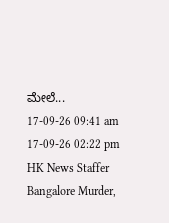ಮೇಲೆ...
17-09-26 09:41 am
17-09-26 02:22 pm
HK News Staffer
Bangalore Murder,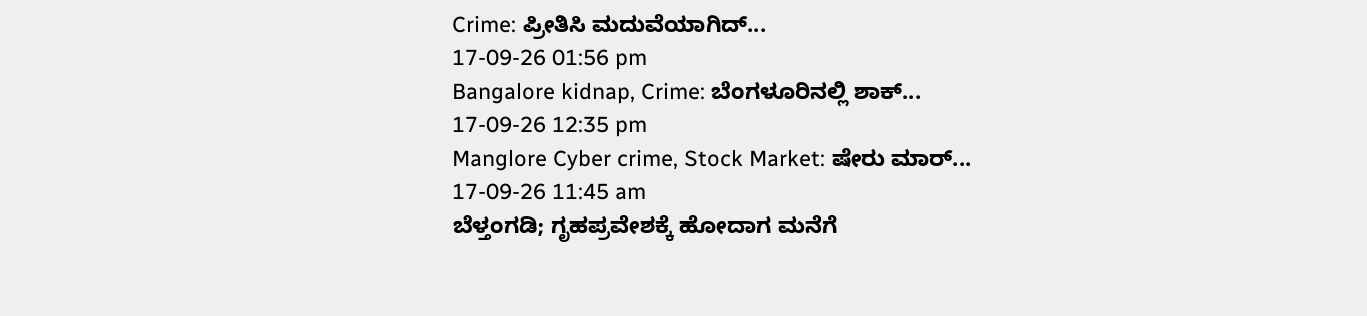Crime: ಪ್ರೀತಿಸಿ ಮದುವೆಯಾಗಿದ್...
17-09-26 01:56 pm
Bangalore kidnap, Crime: ಬೆಂಗಳೂರಿನಲ್ಲಿ ಶಾಕ್...
17-09-26 12:35 pm
Manglore Cyber crime, Stock Market: ಷೇರು ಮಾರ್...
17-09-26 11:45 am
ಬೆಳ್ತಂಗಡಿ; ಗೃಹಪ್ರವೇಶಕ್ಕೆ ಹೋದಾಗ ಮನೆಗೆ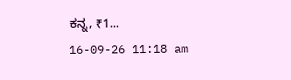ಕನ್ನ, ₹1...
16-09-26 11:18 am